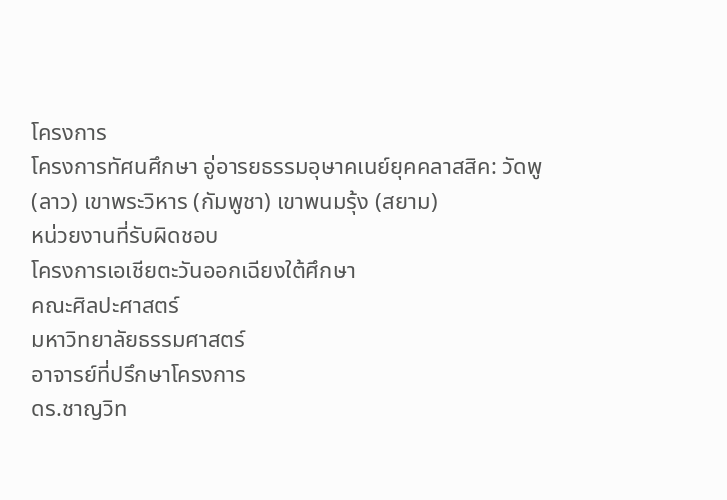โครงการ
โครงการทัศนศึกษา อู่อารยธรรมอุษาคเนย์ยุคคลาสสิค: วัดพู (ลาว) เขาพระวิหาร (กัมพูชา) เขาพนมรุ้ง (สยาม)
หน่วยงานที่รับผิดชอบ
โครงการเอเชียตะวันออกเฉียงใต้ศึกษา
คณะศิลปะศาสตร์
มหาวิทยาลัยธรรมศาสตร์
อาจารย์ที่ปรึกษาโครงการ
ดร.ชาญวิท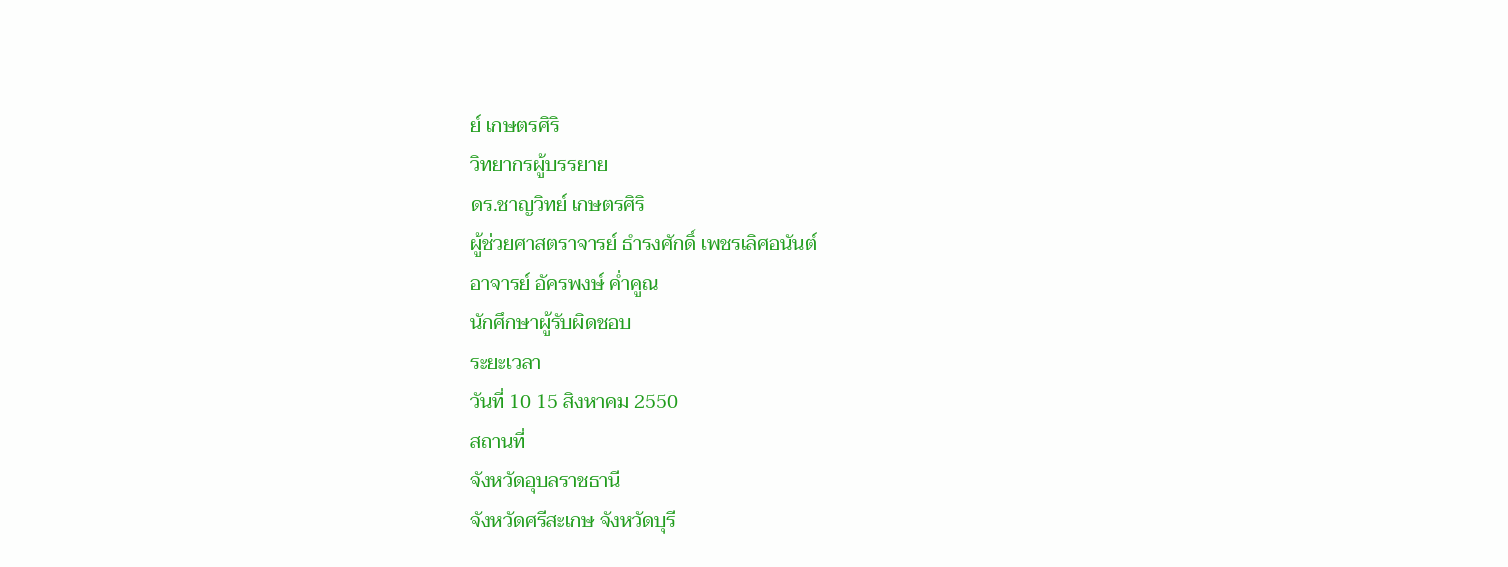ย์ เกษตรศิริ
วิทยากรผู้บรรยาย
ดร.ชาญวิทย์ เกษตรศิริ
ผู้ช่วยศาสตราจารย์ ธำรงศักดิ์ เพชรเลิศอนันต์
อาจารย์ อัครพงษ์ ค่ำคูณ
นักศึกษาผู้รับผิดชอบ
ระยะเวลา
วันที่ 10 15 สิงหาคม 2550
สถานที่
จังหวัดอุบลราชธานี
จังหวัดศรีสะเกษ จังหวัดบุรี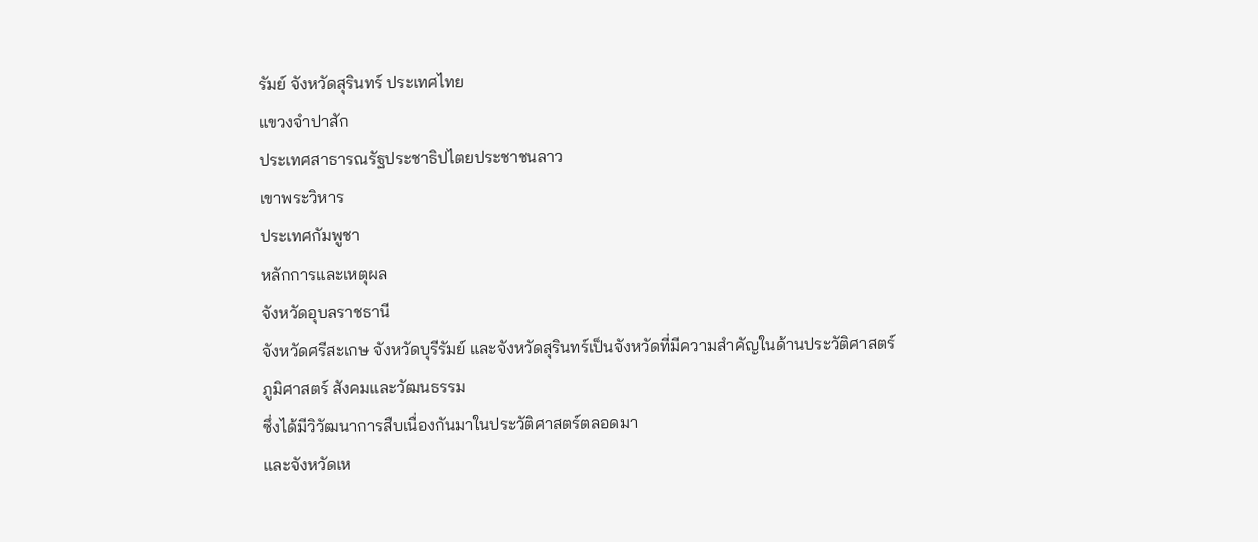รัมย์ จังหวัดสุรินทร์ ประเทศไทย
แขวงจำปาสัก
ประเทศสาธารณรัฐประชาธิปไตยประชาชนลาว
เขาพระวิหาร
ประเทศกัมพูชา
หลักการและเหตุผล
จังหวัดอุบลราชธานี
จังหวัดศรีสะเกษ จังหวัดบุรีรัมย์ และจังหวัดสุรินทร์เป็นจังหวัดที่มีความสำคัญในด้านประวัติศาสตร์
ภูมิศาสตร์ สังคมและวัฒนธรรม
ซึ่งได้มีวิวัฒนาการสืบเนื่องกันมาในประวัติศาสตร์ตลอดมา
และจังหวัดเห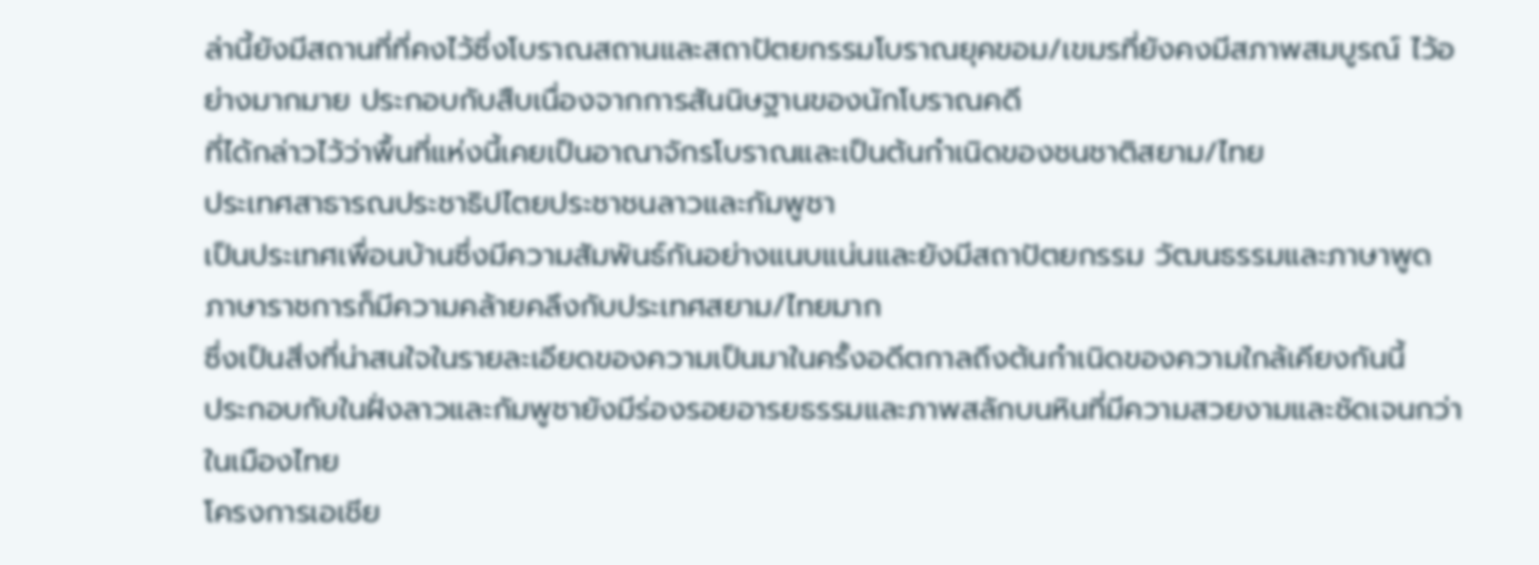ล่านี้ยังมีสถานที่ที่คงไว้ซึ่งโบราณสถานและสถาปัตยกรรมโบราณยุคขอม/เขมรที่ยังคงมีสภาพสมบูรณ์ ไว้อย่างมากมาย ประกอบกับสืบเนื่องจากการสันนิษฐานของนักโบราณคดี
ที่ได้กล่าวไว้ว่าพื้นที่แห่งนี้เคยเป็นอาณาจักรโบราณและเป็นต้นกำเนิดของชนชาติสยาม/ไทย
ประเทศสาธารณประชาธิปไตยประชาชนลาวและกัมพูชา
เป็นประเทศเพื่อนบ้านซึ่งมีความสัมพันธ์กันอย่างแนบแน่นและยังมีสถาปัตยกรรม วัฒนธรรมและภาษาพูด
ภาษาราชการก็มีความคล้ายคลึงกับประเทศสยาม/ไทยมาก
ซึ่งเป็นสิ่งที่น่าสนใจในรายละเอียดของความเป็นมาในครั้งอดีตกาลถึงต้นกำเนิดของความใกล้เคียงกันนี้
ประกอบกับในฝั่งลาวและกัมพูชายังมีร่องรอยอารยธรรมและภาพสลักบนหินที่มีความสวยงามและชัดเจนกว่าในเมืองไทย
โครงการเอเชีย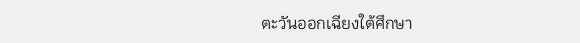ตะวันออกเฉียงใต้ศึกษา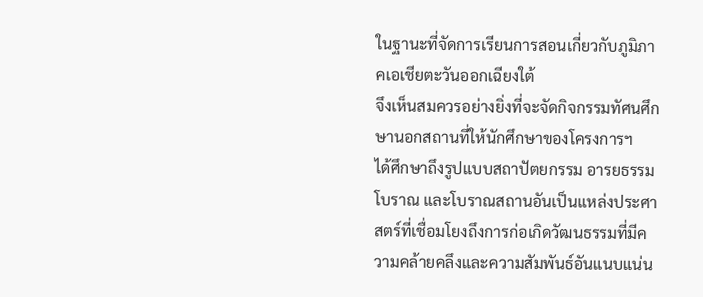ในฐานะที่จัดการเรียนการสอนเกี่ยวกับภูมิภาคเอเชียตะวันออกเฉียงใต้
จึงเห็นสมควรอย่างยิ่งที่จะจัดกิจกรรมทัศนศึกษานอกสถานที่ให้นักศึกษาของโครงการฯ
ได้ศึกษาถึงรูปแบบสถาปัตยกรรม อารยธรรมโบราณ และโบราณสถานอันเป็นแหล่งประศาสตร์ที่เชื่อมโยงถึงการก่อเกิดวัฒนธรรมที่มีความคล้ายคลึงและความสัมพันธ์อันแนบแน่น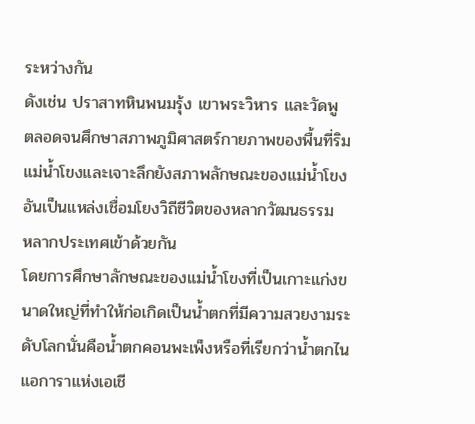ระหว่างกัน
ดังเช่น ปราสาทหินพนมรุ้ง เขาพระวิหาร และวัดพู
ตลอดจนศึกษาสภาพภูมิศาสตร์กายภาพของพื้นที่ริมแม่น้ำโขงและเจาะลึกยังสภาพลักษณะของแม่น้ำโขงอันเป็นแหล่งเชื่อมโยงวิถีชีวิตของหลากวัฒนธรรม
หลากประเทศเข้าด้วยกัน
โดยการศึกษาลักษณะของแม่น้ำโขงที่เป็นเกาะแก่งขนาดใหญ่ที่ทำให้ก่อเกิดเป็นน้ำตกที่มีความสวยงามระดับโลกนั่นคือน้ำตกคอนพะเพ็งหรือที่เรียกว่าน้ำตกไนแอการาแห่งเอเชี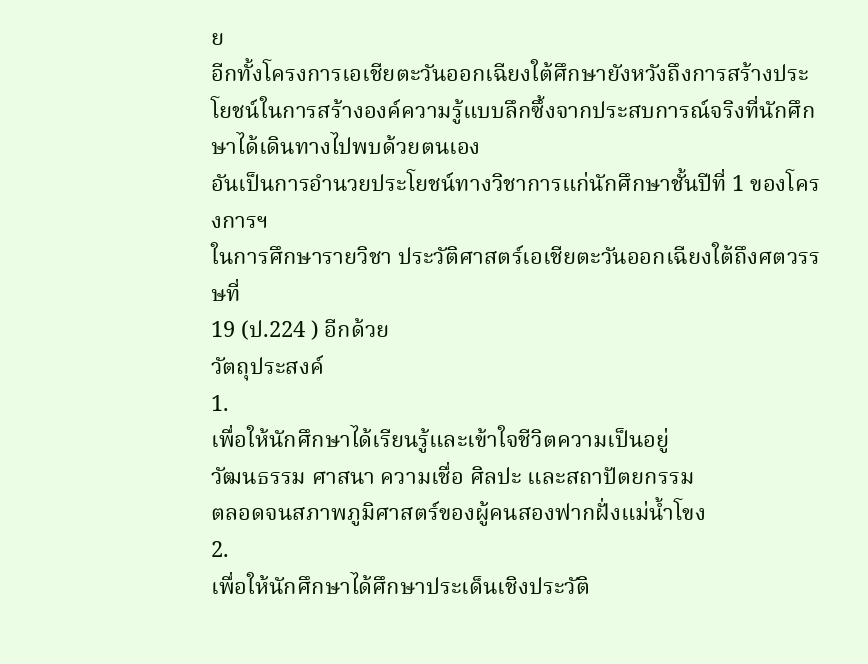ย
อีกทั้งโครงการเอเชียตะวันออกเฉียงใต้ศึกษายังหวังถึงการสร้างประโยชน์ในการสร้างองค์ความรู้แบบลึกซึ้งจากประสบการณ์จริงที่นักศึกษาได้เดินทางไปพบด้วยตนเอง
อันเป็นการอำนวยประโยชน์ทางวิชาการแก่นักศึกษาชั้นปีที่ 1 ของโครงการฯ
ในการศึกษารายวิชา ประวัติศาสตร์เอเชียตะวันออกเฉียงใต้ถึงศตวรรษที่
19 (ป.224 ) อีกด้วย
วัตถุประสงค์
1.
เพื่อให้นักศึกษาได้เรียนรู้และเข้าใจชีวิตความเป็นอยู่
วัฒนธรรม ศาสนา ความเชื่อ ศิลปะ และสถาปัตยกรรม
ตลอดจนสภาพภูมิศาสตร์ของผู้คนสองฟากฝั่งแม่น้ำโขง
2.
เพื่อให้นักศึกษาได้ศึกษาประเด็นเชิงประวัติ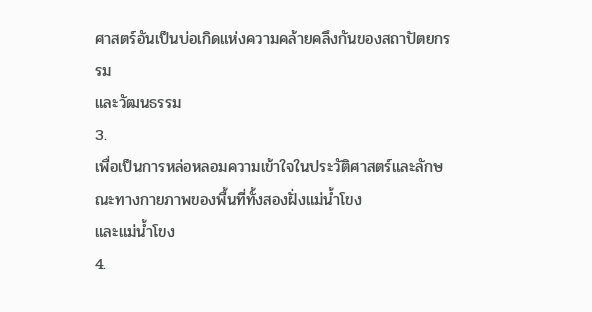ศาสตร์อันเป็นบ่อเกิดแห่งความคล้ายคลึงกันของสถาปัตยกรรม
และวัฒนธรรม
3.
เพื่อเป็นการหล่อหลอมความเข้าใจในประวัติศาสตร์และลักษณะทางกายภาพของพื้นที่ทั้งสองฝั่งแม่น้ำโขง
และแม่น้ำโขง
4.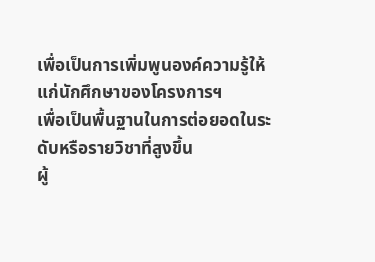เพื่อเป็นการเพิ่มพูนองค์ความรู้ให้แก่นักศึกษาของโครงการฯ
เพื่อเป็นพื้นฐานในการต่อยอดในระดับหรือรายวิชาที่สูงขึ้น
ผู้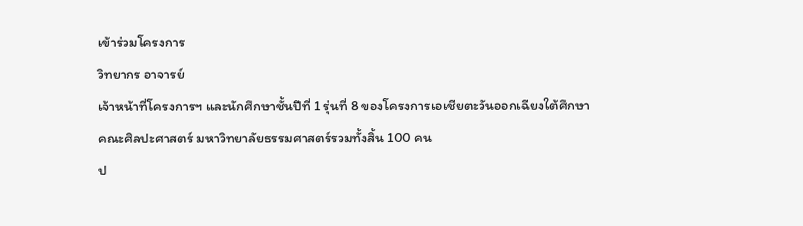เข้าร่วมโครงการ
วิทยากร อาจารย์
เจ้าหน้าที่โครงการฯ และนักศึกษาชั้นปีที่ 1 รุ่นที่ 8 ของโครงการเอเชียตะวันออกเฉียงใต้ศึกษา
คณะศิลปะศาสตร์ มหาวิทยาลัยธรรมศาสตร์รวมทั้งสิ้น 100 คน
ป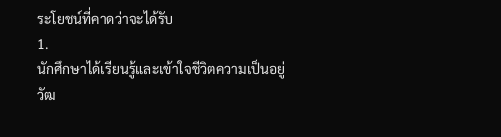ระโยชน์ที่คาดว่าจะได้รับ
1.
นักศึกษาได้เรียนรู้และเข้าใจชีวิตความเป็นอยู่
วัฒ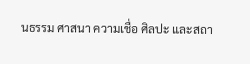นธรรม ศาสนา ความเชื่อ ศิลปะ และสถา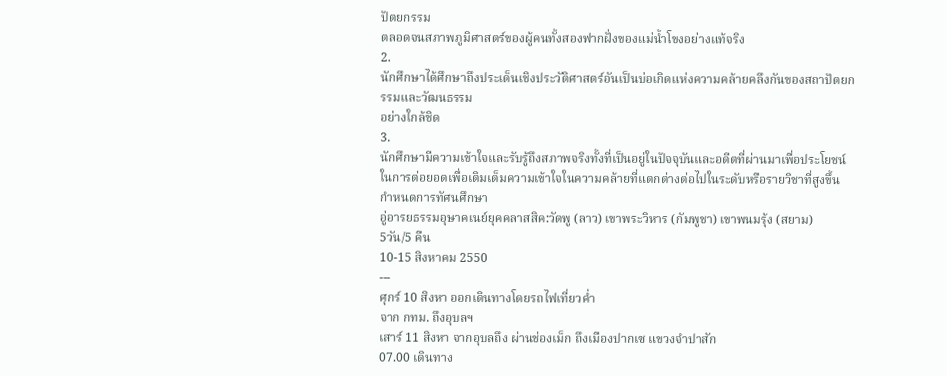ปัตยกรรม
ตลอดจนสภาพภูมิศาสตร์ของผู้คนทั้งสองฟากฝั่งของแม่น้ำโขงอย่างแท้จริง
2.
นักศึกษาได้ศึกษาถึงประเด็นเชิงประวัติศาสตร์อันเป็นบ่อเกิดแห่งความคล้ายคลึงกันของสถาปัตยกรรมและวัฒนธรรม
อย่างใกล้ชิด
3.
นักศึกษามีความเข้าใจและรับรู้ถึงสภาพจริงทั้งที่เป็นอยู่ในปัจจุบันและอดีตที่ผ่านมาเพื่อประโยชน์ในการต่อยอดเพื่อเติมเต็มความเข้าใจในความคล้ายที่แตกต่างต่อไปในระดับหรือรายวิชาที่สูงขึ้น
กำหนดการทัศนศึกษา
อู่อารยธรรมอุษาคเนย์ยุคคลาสสิค:วัดพู (ลาว) เขาพระวิหาร (กัมพูชา) เขาพนมรุ้ง (สยาม)
5วัน/5 คืน
10-15 สิงหาคม 2550
---
ศุกร์ 10 สิงหา ออกเดินทางโดยรถไฟเที่ยวค่ำ
จาก กทม. ถึงอุบลฯ
เสาร์ 11 สิงหา จากอุบลถึง ผ่านช่องเม็ก ถึงเมืองปากเซ แขวงจำปาสัก
07.00 เดินทาง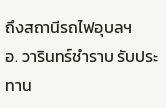ถึงสถานีรถไฟอุบลฯ
อ. วารินทร์ชำราบ รับประทาน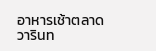อาหารเช้าตลาดวารินท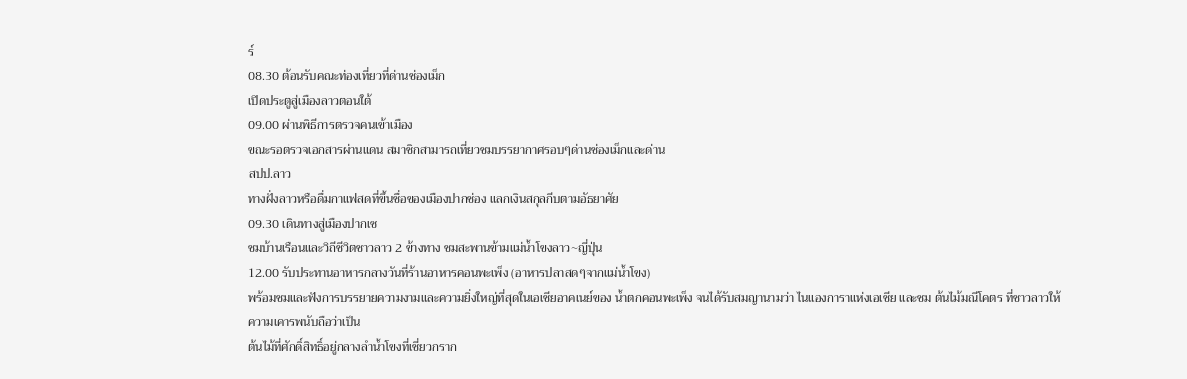ร์
08.30 ต้อนรับคณะท่องเที่ยวที่ด่านช่องเม็ก
เปิดประตูสู่เมืองลาวตอนใต้
09.00 ผ่านพิธีการตรวจคนเข้าเมือง
ขณะรอตรวจเอกสารผ่านแดน สมาชิกสามารถเที่ยวชมบรรยากาศรอบๆด่านช่องเม็กและด่าน
สปป.ลาว
ทางฝั่งลาวหรือดื่มกาแฟสดที่ขึ้นชื่อของเมืองปากช่อง แลกเงินสกุลกีบตามอัธยาศัย
09.30 เดินทางสู่เมืองปากเซ
ชมบ้านเรือนและวิถีชีวิตชาวลาว 2 ข้างทาง ชมสะพานข้ามแม่น้ำโขงลาว~ญี่ปุ่น
12.00 รับประทานอาหารกลางวันที่ร้านอาหารคอนพะเพ็ง (อาหารปลาสดๆจากแม่น้ำโขง)
พร้อมชมและฟังการบรรยายความงามและความยิ่งใหญ่ที่สุดในเอเชียอาคเนย์ของ น้ำตกคอนพะเพ็ง จนได้รับสมญานามว่า ไนแองการาแห่งเอเชีย และชม ต้นไม้มณีโคตร ที่ชาวลาวให้ความเคารพนับถือว่าเป็น
ต้นไม้ที่ศักดิ์สิทธิ์อยู่กลางลำน้ำโขงที่เชี่ยวกราก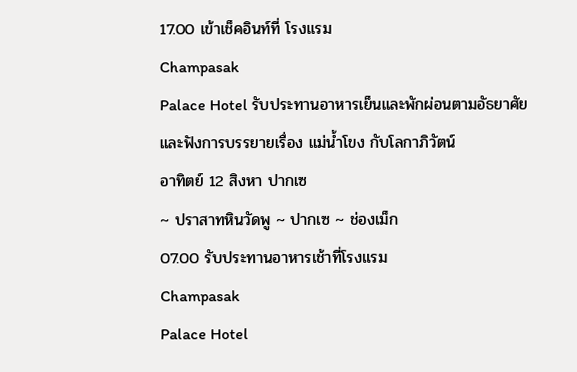17.00 เข้าเช็คอินท์ที่ โรงแรม
Champasak
Palace Hotel รับประทานอาหารเย็นและพักผ่อนตามอัธยาศัย
และฟังการบรรยายเรื่อง แม่น้ำโขง กับโลกาภิวัตน์
อาทิตย์ 12 สิงหา ปากเซ
~ ปราสาทหินวัดพู ~ ปากเซ ~ ช่องเม็ก
07.00 รับประทานอาหารเช้าที่โรงแรม
Champasak
Palace Hotel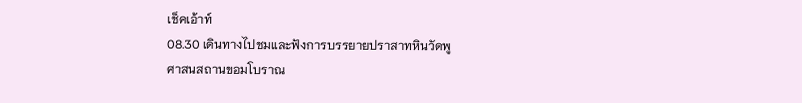เช็คเอ้าท์
08.30 เดินทางไปชมและฟังการบรรยายปราสาทหินวัดพู
ศาสนสถานขอมโบราณ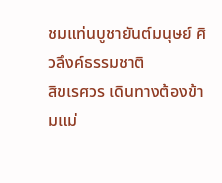ชมแท่นบูชายันต์มนุษย์ ศิวลึงค์ธรรมชาติ
สิขเรศวร เดินทางต้องข้ามแม่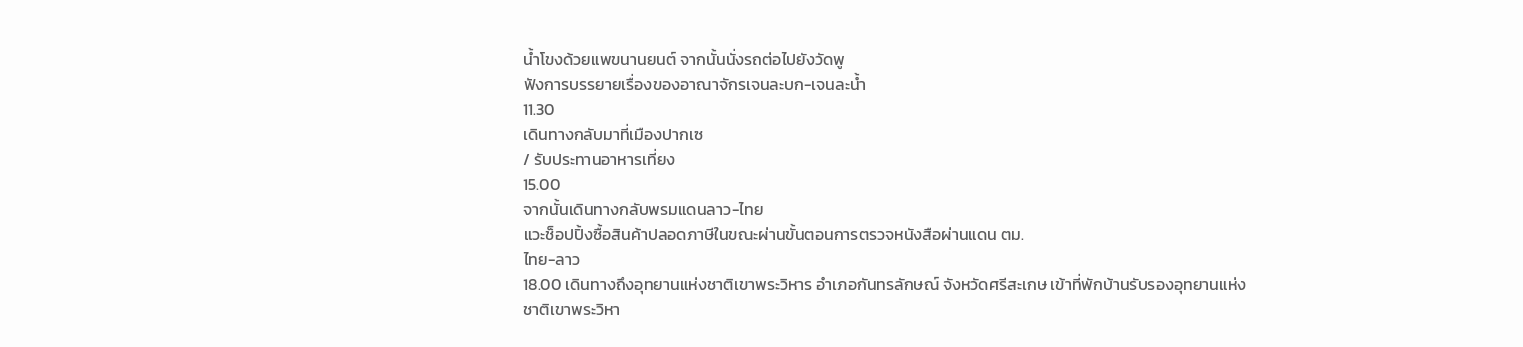น้ำโขงด้วยแพขนานยนต์ จากนั้นนั่งรถต่อไปยังวัดพู
ฟังการบรรยายเรื่องของอาณาจักรเจนละบก-เจนละน้ำ
11.30
เดินทางกลับมาที่เมืองปากเซ
/ รับประทานอาหารเที่ยง
15.00
จากนั้นเดินทางกลับพรมแดนลาว-ไทย
แวะช็อปปิ้งซื้อสินค้าปลอดภาษีในขณะผ่านขั้นตอนการตรวจหนังสือผ่านแดน ตม.
ไทย-ลาว
18.00 เดินทางถึงอุทยานแห่งชาติเขาพระวิหาร อำเภอกันทรลักษณ์ จังหวัดศรีสะเกษ เข้าที่พักบ้านรับรองอุทยานแห่งชาติเขาพระวิหา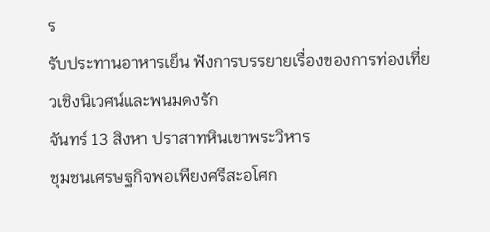ร
รับประทานอาหารเย็น ฟังการบรรยายเรื่องของการท่องเที่ยวเชิงนิเวศน์และพนมดงรัก
จันทร์ 13 สิงหา ปราสาทหินเขาพระวิหาร
ชุมชนเศรษฐกิจพอเพียงศรีสะอโศก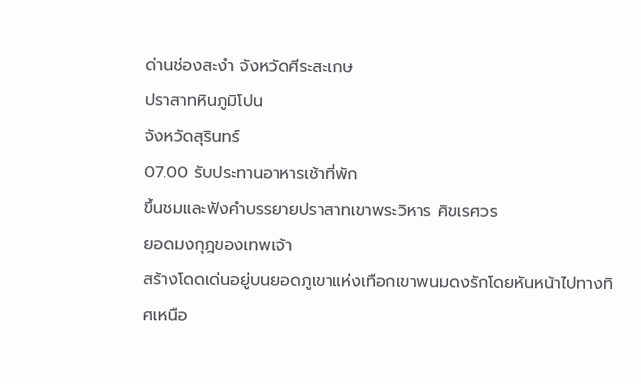ด่านช่องสะงำ จังหวัดศีระสะเกษ
ปราสาทหินภูมิโปน
จังหวัดสุรินทร์
07.00 รับประทานอาหารเช้าที่พัก
ขึ้นชมและฟังคำบรรยายปราสาทเขาพระวิหาร ศิขเรศวร
ยอดมงกุฎของเทพเจ้า
สร้างโดดเด่นอยู่บนยอดภูเขาแห่งเทือกเขาพนมดงรักโดยหันหน้าไปทางทิศเหนือ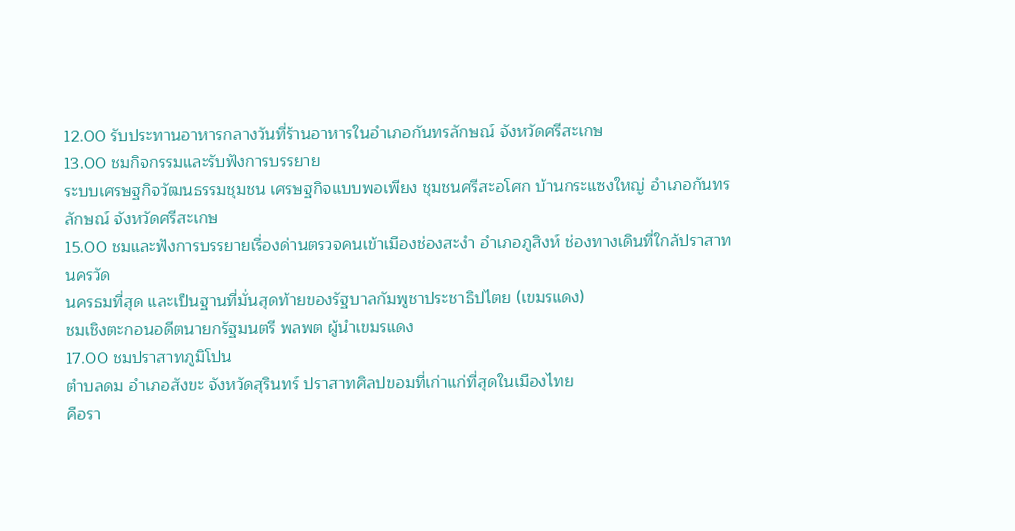12.00 รับประทานอาหารกลางวันที่ร้านอาหารในอำเภอกันทรลักษณ์ จังหวัดศรีสะเกษ
13.00 ชมกิจกรรมและรับฟังการบรรยาย
ระบบเศรษฐกิจวัฒนธรรมชุมชน เศรษฐกิจแบบพอเพียง ชุมชนศรีสะอโศก บ้านกระแซงใหญ่ อำเภอกันทรลักษณ์ จังหวัดศรีสะเกษ
15.00 ชมและฟังการบรรยายเรื่องด่านตรวจคนเข้าเมืองช่องสะงำ อำเภอภูสิงห์ ช่องทางเดินที่ใกล้ปราสาทนครวัด
นครธมที่สุด และเป็นฐานที่มั่นสุดท้ายของรัฐบาลกัมพูชาประชาธิปไตย (เขมรแดง)
ชมเชิงตะกอนอดีตนายกรัฐมนตรี พลพต ผู้นำเขมรแดง
17.00 ชมปราสาทภูมิโปน
ตำบลดม อำเภอสังขะ จังหวัดสุรินทร์ ปราสาทศิลปขอมที่เก่าแก่ที่สุดในเมืองไทย
คือรา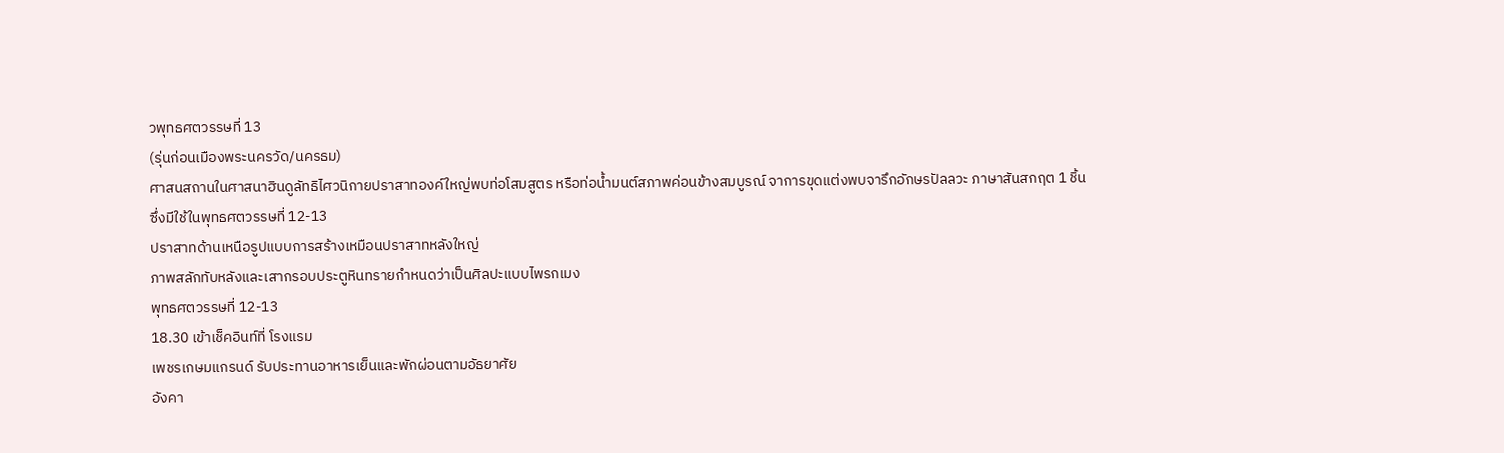วพุทธศตวรรษที่ 13
(รุ่นก่อนเมืองพระนครวัด/นครธม)
ศาสนสถานในศาสนาฮินดูลัทธิไศวนิกายปราสาทองค์ใหญ่พบท่อโสมสูตร หรือท่อน้ำมนต์สภาพค่อนข้างสมบูรณ์ จาการขุดแต่งพบจารึกอักษรปัลลวะ ภาษาสันสกฤต 1 ชิ้น
ซึ่งมีใช้ในพุทธศตวรรษที่ 12-13
ปราสาทด้านเหนือรูปแบบการสร้างเหมือนปราสาทหลังใหญ่
ภาพสลักทับหลังและเสากรอบประตูหินทรายกำหนดว่าเป็นศิลปะแบบไพรกเมง
พุทธศตวรรษที่ 12-13
18.30 เข้าเช็คอินท์ที่ โรงแรม
เพชรเกษมแกรนด์ รับประทานอาหารเย็นและพักผ่อนตามอัธยาศัย
อังคา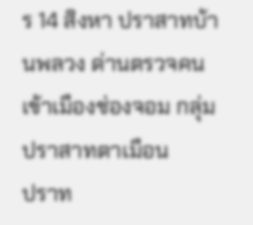ร 14 สิงหา ปราสาทบ้านพลวง ด่านตรวจคนเข้าเมืองช่องจอม กลุ่มปราสาทตาเมือน
ปราท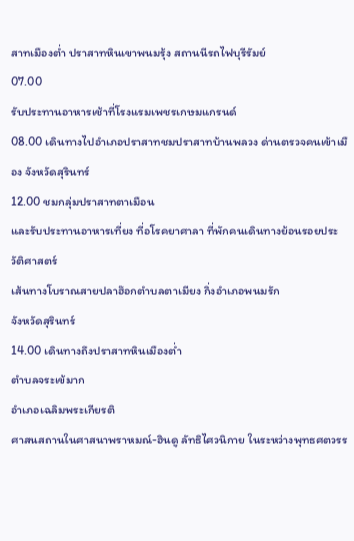สาทเมืองต่ำ ปราสาทหินเขาพนมรุ้ง สถานนีรถไฟบุรีรัมย์
07.00
รับประทานอาหารเช้าที่โรงแรมเพชรเกษมแกรนด์
08.00 เดินทางไปอำเภอปราสาทชมปราสาทบ้านพลวง ด่านตรวจคนเข้าเมือง จังหวัดสุรินทร์
12.00 ชมกลุ่มปราสาทตาเมือน
และรับประทานอาหารเที่ยง ที่อโรคยาศาลา ที่พักคนเดินทางย้อนรอยประวัติศาสตร์
เส้นทางโบราณสายปลาฮ๊อกตำบลตาเมียง กิ่งอำเภอพนมรัก
จังหวัดสุรินทร์
14.00 เดินทางถึงปราสาทหินเมืองต่ำ
ตำบลจระเข้มาก
อำเภอเฉลิมพระเกียรติ
ศาสนสถานในศาสนาพราหมณ์-ฮินดู ลัทธิไศวนิกาย ในระหว่างพุทธศตวรร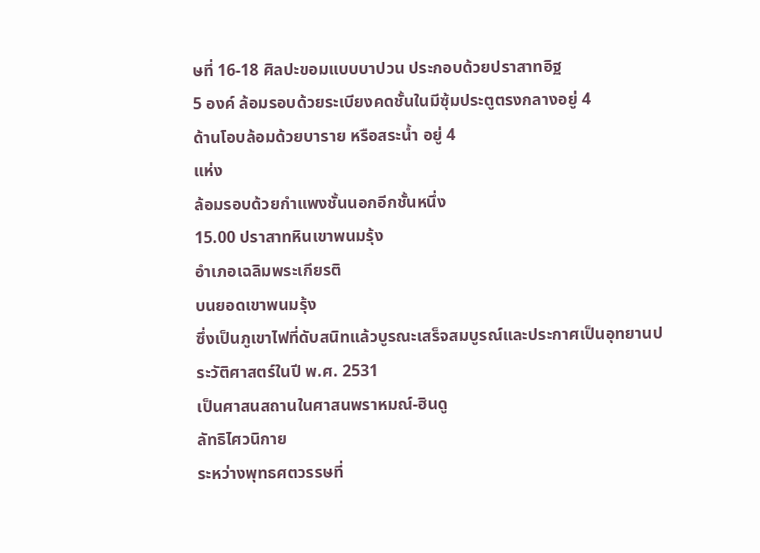ษที่ 16-18 ศิลปะขอมแบบบาปวน ประกอบด้วยปราสาทอิฐ
5 องค์ ล้อมรอบด้วยระเบียงคดชั้นในมีซุ้มประตูตรงกลางอยู่ 4
ด้านโอบล้อมด้วยบาราย หรือสระน้ำ อยู่ 4
แห่ง
ล้อมรอบด้วยกำแพงชั้นนอกอีกชั้นหนึ่ง
15.00 ปราสาทหินเขาพนมรุ้ง
อำเภอเฉลิมพระเกียรติ
บนยอดเขาพนมรุ้ง
ซึ่งเป็นภูเขาไฟที่ดับสนิทแล้วบูรณะเสร็จสมบูรณ์และประกาศเป็นอุทยานประวัติศาสตร์ในปี พ.ศ. 2531
เป็นศาสนสถานในศาสนพราหมณ์-ฮินดู
ลัทธิไศวนิกาย
ระหว่างพุทธศตวรรษที่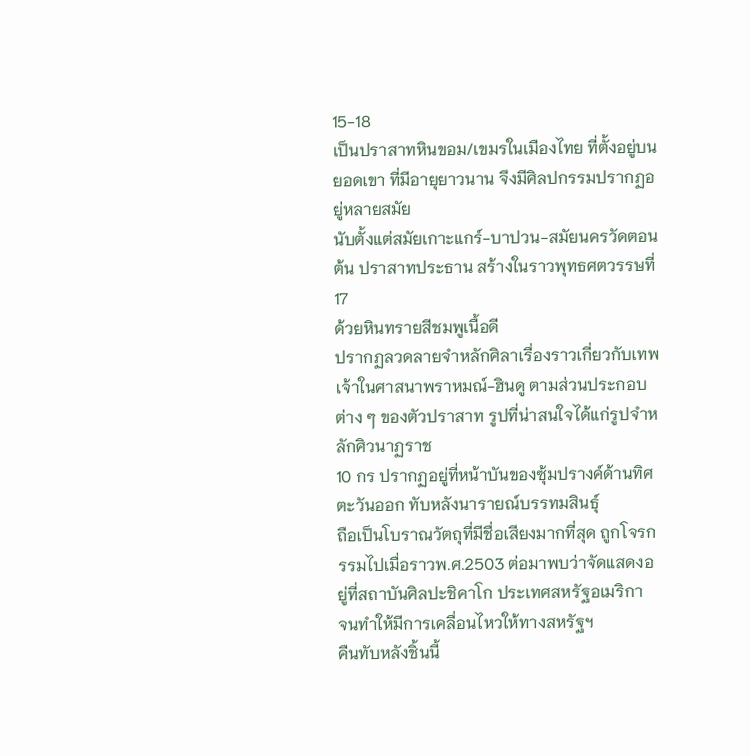15-18
เป็นปราสาทหินขอม/เขมรในเมืองไทย ที่ตั้งอยู่บนยอดเขา ที่มีอายุยาวนาน จึงมีศิลปกรรมปรากฏอยู่หลายสมัย
นับตั้งแต่สมัยเกาะแกร์-บาปวน-สมัยนครวัดตอนต้น ปราสาทประธาน สร้างในราวพุทธศตวรรษที่ 17
ด้วยหินทรายสีชมพูเนื้อดี
ปรากฏลวดลายจำหลักศิลาเรื่องราวเกี่ยวกับเทพเจ้าในศาสนาพราหมณ์-ฮินดู ตามส่วนประกอบต่าง ๆ ของตัวปราสาท รูปที่น่าสนใจได้แก่รูปจำหลักศิวนาฏราช
10 กร ปรากฏอยู่ที่หน้าบันของซุ้มปรางค์ด้านทิศตะวันออก ทับหลังนารายณ์บรรทมสินธุ์
ถือเป็นโบราณวัตถุที่มีชื่อเสียงมากที่สุด ถูกโจรกรรมไปเมื่อราวพ.ศ.2503 ต่อมาพบว่าจัดแสดงอยู่ที่สถาบันศิลปะชิคาโก ประเทศสหรัฐอเมริกา
จนทำให้มีการเคลื่อนไหวให้ทางสหรัฐฯ
คืนทับหลังชิ้นนี้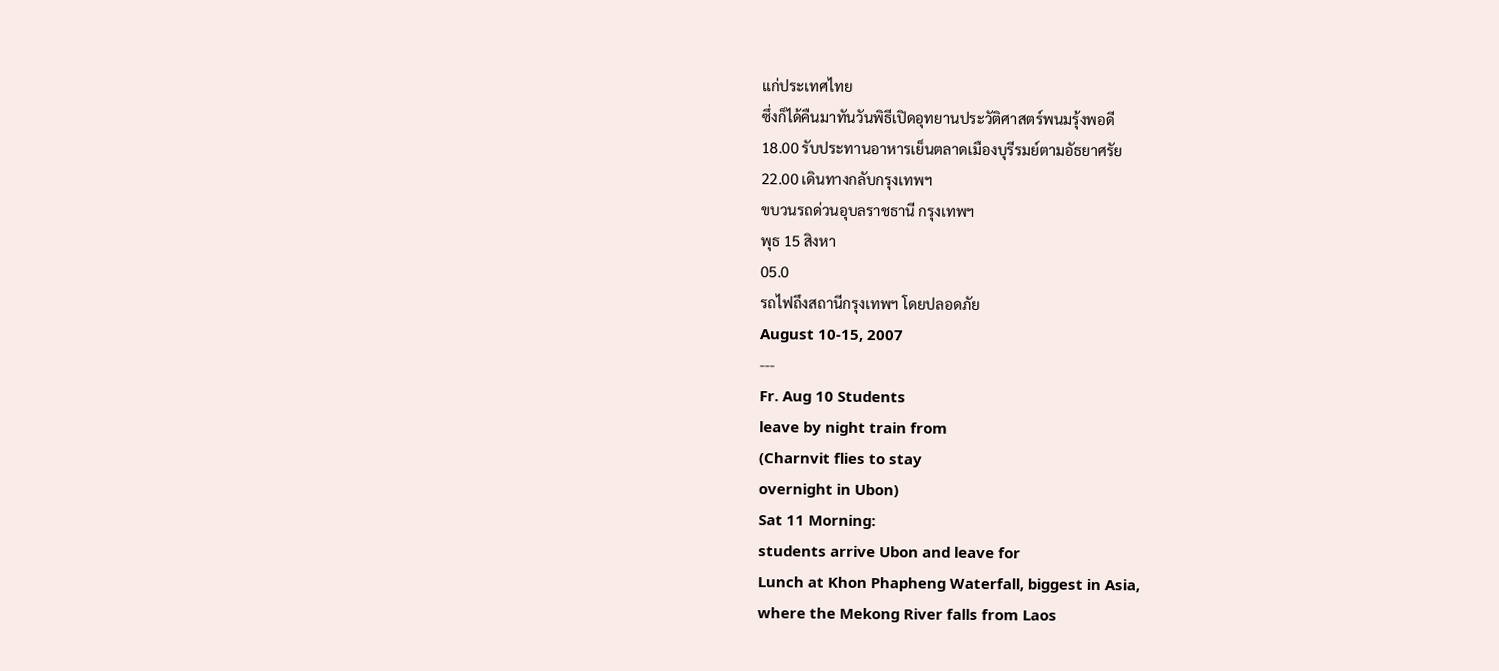แก่ประเทศไทย
ซึ่งก็ได้คืนมาทันวันพิธีเปิดอุทยานประวัติศาสตร์พนมรุ้งพอดี
18.00 รับประทานอาหารเย็นตลาดเมืองบุรีรมย์ตามอัธยาศรัย
22.00 เดินทางกลับกรุงเทพฯ
ขบวนรถด่วนอุบลราชธานี กรุงเทพฯ
พุธ 15 สิงหา
05.0
รถไฟถึงสถานีกรุงเทพฯ โดยปลอดภัย
August 10-15, 2007
---
Fr. Aug 10 Students
leave by night train from
(Charnvit flies to stay
overnight in Ubon)
Sat 11 Morning:
students arrive Ubon and leave for
Lunch at Khon Phapheng Waterfall, biggest in Asia,
where the Mekong River falls from Laos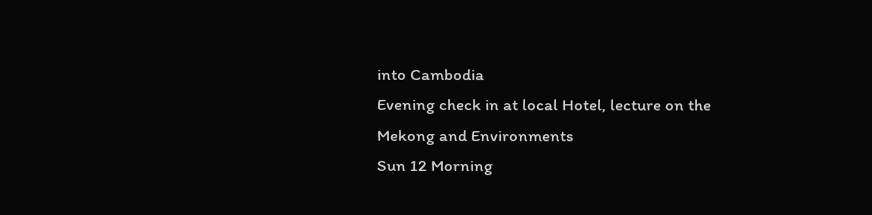into Cambodia
Evening check in at local Hotel, lecture on the
Mekong and Environments
Sun 12 Morning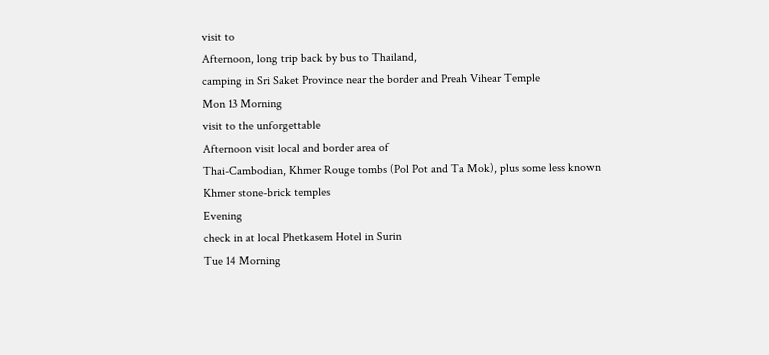visit to
Afternoon, long trip back by bus to Thailand,
camping in Sri Saket Province near the border and Preah Vihear Temple
Mon 13 Morning
visit to the unforgettable
Afternoon visit local and border area of
Thai-Cambodian, Khmer Rouge tombs (Pol Pot and Ta Mok), plus some less known
Khmer stone-brick temples
Evening
check in at local Phetkasem Hotel in Surin
Tue 14 Morning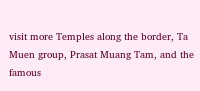visit more Temples along the border, Ta Muen group, Prasat Muang Tam, and the
famous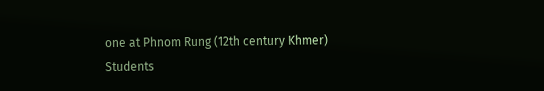one at Phnom Rung (12th century Khmer)
Students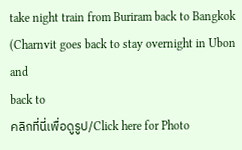take night train from Buriram back to Bangkok
(Charnvit goes back to stay overnight in Ubon and
back to
คลิกที่นี่เพื่อดูรูป/Click here for Photo